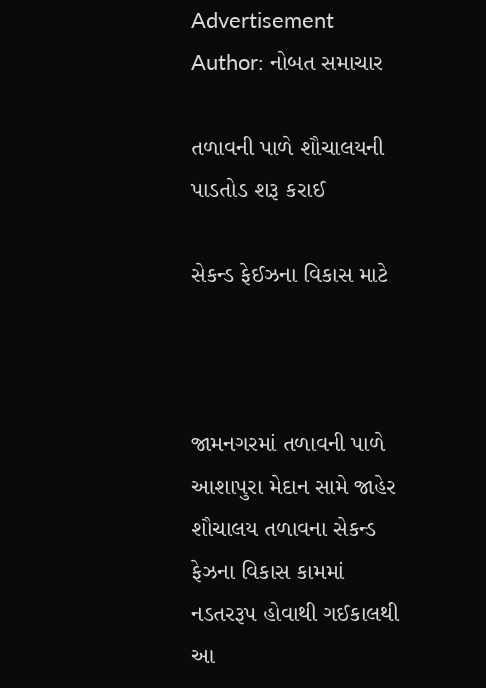Advertisement
Author: નોબત સમાચાર

તળાવની પાળે શૌચાલયની પાડતોડ શરૂ કરાઈ

સેકન્ડ ફેઈઝના વિકાસ માટે



જામનગરમાં તળાવની પાળે આશાપુરા મેદાન સામે જાહેર શૌચાલય તળાવના સેકન્ડ ફેઝના વિકાસ કામમાં નડતરરૂપ હોવાથી ગઈકાલથી આ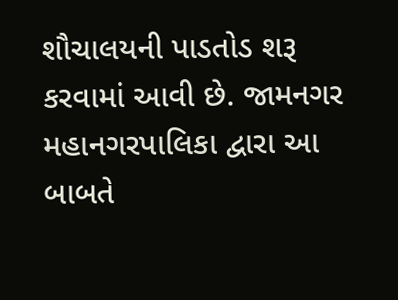શૌચાલયની પાડતોડ શરૂ કરવામાં આવી છે. જામનગર મહાનગરપાલિકા દ્વારા આ બાબતે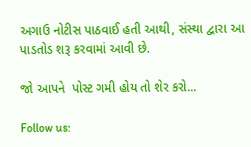અગાઉ નોટીસ પાઠવાઈ હતી આથી, સંસ્થા દ્વારા આ પાડતોડ શરૂ કરવામાં આવી છે.

જો આપને  પોસ્ટ ગમી હોય તો શેર કરો...

Follow us: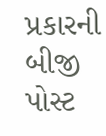પ્રકારની બીજી પોસ્ટ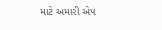માટે અમારી એપ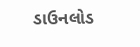ડાઉનલોડ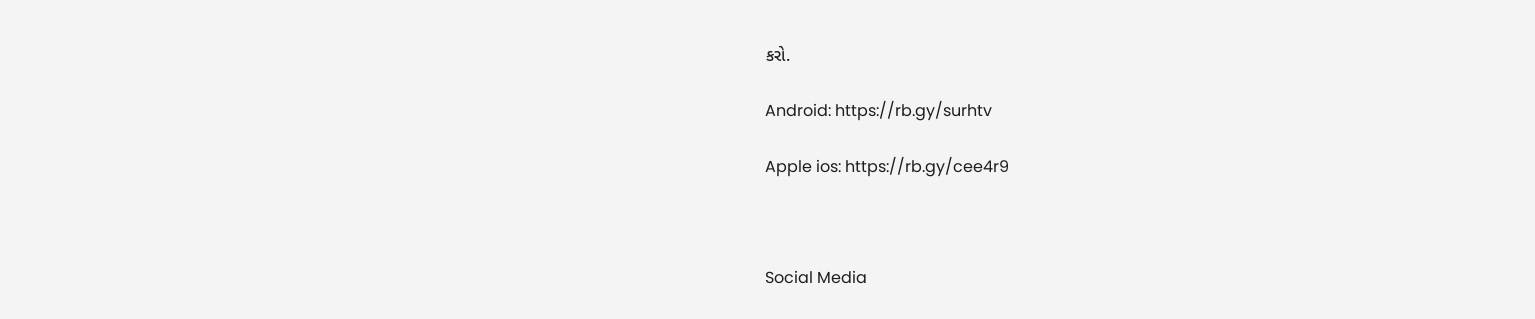કરો.

Android: https://rb.gy/surhtv

Apple ios: https://rb.gy/cee4r9



Social Media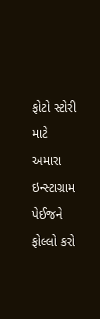ફોટો સ્ટોરી માટે અમારા ઇન્સ્ટાગ્રામ પેઈજને ફોલ્લો કરો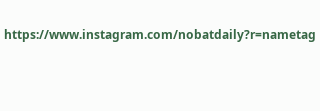https://www.instagram.com/nobatdaily?r=nametag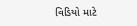વિડિયો માટે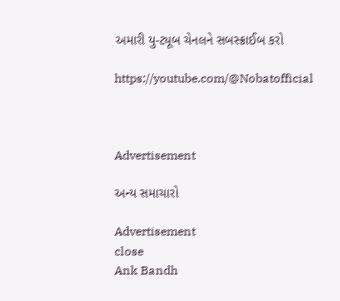અમારી યુ-ટ્યૂબ ચેનલને સબસ્ક્રાઈબ કરો

https://youtube.com/@Nobatofficial



Advertisement

અન્ય સમાચારો

Advertisement
close
Ank Bandh